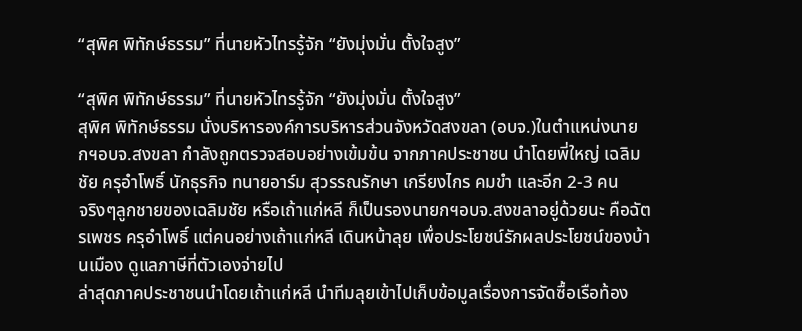“สุพิศ พิทักษ์ธรรม” ที่นายหัวไทรรู้จัก “ยังมุ่งมั่น ตั้งใจสูง”

“สุพิศ พิทักษ์ธรรม” ที่นายหัวไทรรู้จัก “ยังมุ่งมั่น ตั้งใจสูง”
สุพิศ พิทักษ์ธรรม นั่งบริหารองค์การบริหารส่วนจังหวัดสงขลา (อบจ.)ในตำแหน่งนายกฯอบจ.สงขลา กำลังถูกตรวจสอบอย่างเข้มข้น จากภาคประชาชน นำโดยพี่ใหญ่ เฉลิมชัย ครุอำโพธิ์ นักธุรกิจ ทนายอาร์ม สุวรรณรักษา เกรียงไกร คมขำ และอีก 2-3 คน
จริงๆลูกชายของเฉลิมชัย หรือเถ้าแก่หลี ก็เป็นรองนายกฯอบจ.สงขลาอยู่ด้วยนะ คือฉัตรเพชร ครุอำโพธิ์ แต่คนอย่างเถ้าแก่หลี เดินหน้าลุย เพื่อประโยชน์รักผลประโยชน์ของบ้านเมือง ดูแลภาษีที่ตัวเองจ่ายไป
ล่าสุดภาคประชาชนนำโดยเถ้าแก่หลี นำทีมลุยเข้าไปเก็บข้อมูลเรื่องการจัดซื้อเรือท้อง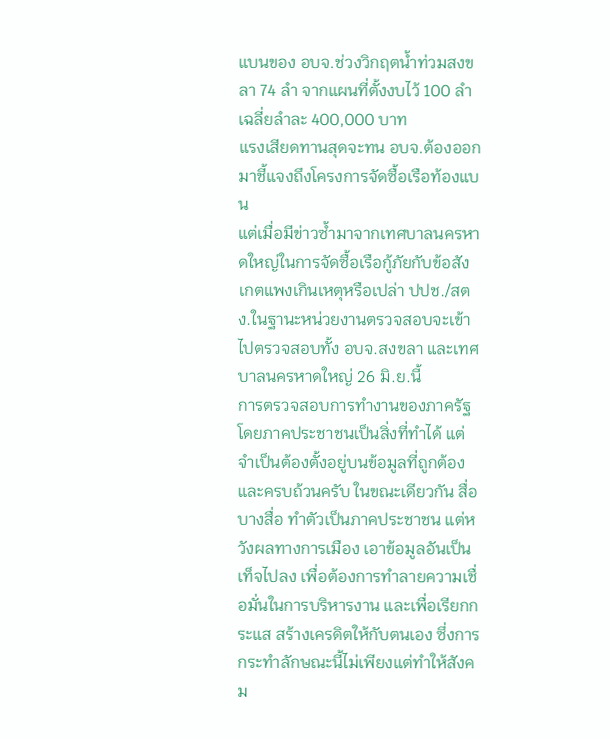แบนของ อบจ.ช่วงวิกฤตน้ำท่วมสงขลา 74 ลำ จากแผนที่ตั้งงบไว้ 100 ลำ เฉลี่ยลำละ 400,000 บาท
แรงเสียดทานสุดจะทน อบจ.ต้องออกมาชี้แจงถึงโครงการจัดซื้อเรือท้องแบน
แต่เมื่อมีข่าวซ้ำมาจากเทศบาลนครหาดใหญ่ในการจัดซื้อเรือกู้ภัยกับข้อสังเกตแพงเกินเหตุหรือเปล่า ปปช./สตง.ในฐานะหน่วยงานตรวจสอบจะเข้าไปตรวจสอบทั้ง อบจ.สงขลา และเทศบาลนครหาดใหญ่ 26 มิ.ย.นี้
การตรวจสอบการทำงานของภาครัฐโดยภาคประชาชนเป็นสิ่งที่ทำได้ แต่จำเป็นต้องตั้งอยู่บนข้อมูลที่ถูกต้องและครบถ้วนครับ ในขณะเดียวกัน สื่อบางสื่อ ทำตัวเป็นภาคประชาชน แต่หวังผลทางการเมือง เอาข้อมูลอันเป็นเท็จไปลง เพื่อต้องการทำลายความเชื่อมั่นในการบริหารงาน และเพื่อเรียกกระแส สร้างเครดิตให้กับตนเอง ซึ่งการกระทำลักษณะนี้ไม่เพียงแต่ทำให้สังคม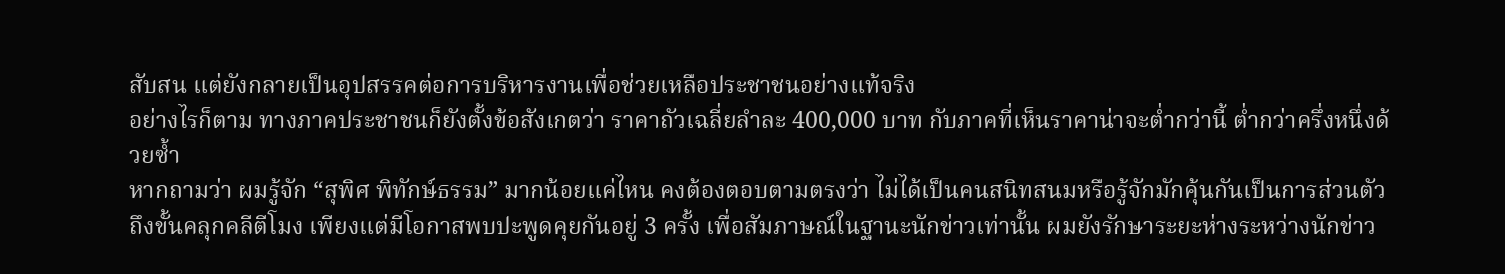สับสน แต่ยังกลายเป็นอุปสรรคต่อการบริหารงานเพื่อช่วยเหลือประชาชนอย่างแท้จริง
อย่างไรก็ตาม ทางภาคประชาชนก็ยังตั้งข้อสังเกตว่า ราคาถัวเฉลี่ยลำละ 400,000 บาท กับภาคที่เห็นราคาน่าจะต่ำกว่านี้ ต่ำกว่าครึ่งหนึ่งด้วยซ้ำ
หากถามว่า ผมรู้จัก “สุพิศ พิทักษ์ธรรม” มากน้อยแค่ไหน คงต้องตอบตามตรงว่า ไม่ได้เป็นคนสนิทสนมหรือรู้จักมักคุ้นกันเป็นการส่วนตัว ถึงขั้นคลุกคลีตีโมง เพียงแต่มีโอกาสพบปะพูดคุยกันอยู่ 3 ครั้ง เพื่อสัมภาษณ์ในฐานะนักข่าวเท่านั้น ผมยังรักษาระยะห่างระหว่างนักข่าว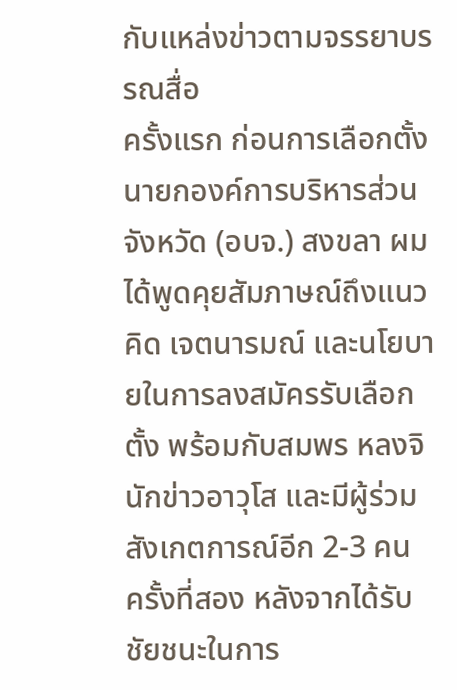กับแหล่งข่าวตามจรรยาบรรณสื่อ
ครั้งแรก ก่อนการเลือกตั้งนายกองค์การบริหารส่วนจังหวัด (อบจ.) สงขลา ผมได้พูดคุยสัมภาษณ์ถึงแนวคิด เจตนารมณ์ และนโยบายในการลงสมัครรับเลือกตั้ง พร้อมกับสมพร หลงจิ นักข่าวอาวุโส และมีผู้ร่วมสังเกตการณ์อีก 2-3 คน
ครั้งที่สอง หลังจากได้รับชัยชนะในการ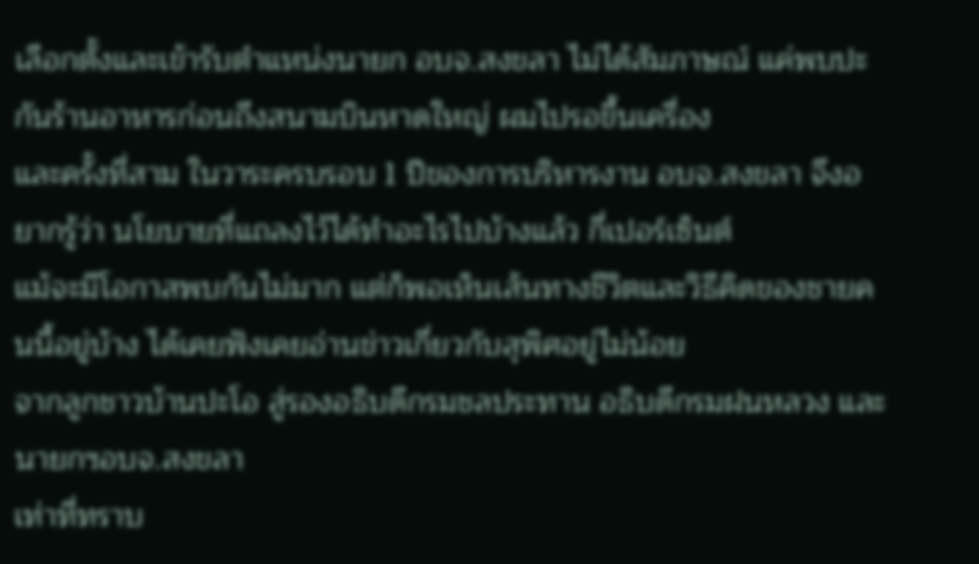เลือกตั้งและเข้ารับตำแหน่งนายก อบจ.สงขลา ไม่ได้สัมภาษณ์ แค่พบปะกันร้านอาหารก่อนถึงสนามบินหาดใหญ่ ผมไปรอขึ้นเครื่อง
และครั้งที่สาม ในวาระครบรอบ 1 ปีของการบริหารงาน อบจ.สงขลา จึงอยากรู้ว่า นโยบายที่แถลงไว้ได้ทำอะไรไปบ้างแล้ว กี่เปอร์เซ็นต์
แม้จะมีโอกาสพบกันไม่มาก แต่ก็พอเห็นเส้นทางชีวิตและวิธีคิดของชายคนนี้อยู่บ้าง ได้เคยฟังเคยอ่านข่าวเกี่ยวกับสุพิศอยู่ไม่น้อย
จากลูกชาวบ้านปะโอ สู่รองอธิบดีกรมชลประทาน อธิบดีกรมฝนหลวง และนายกฯอบจ.สงขลา
เท่าที่ทราบ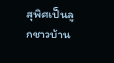สุพิศเป็นลูกชาวบ้าน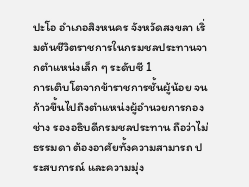ปะโอ อำเภอสิงหนคร จังหวัดสงขลา เริ่มต้นชีวิตราชการในกรมชลประทานจากตำแหน่งเล็ก ๆ ระดับซี 1
การเติบโตจากข้าราชการชั้นผู้น้อย จนก้าวขึ้นไปถึงตำแหน่งผู้อำนวยการกองช่าง รองอธิบดีกรมชลประทาน ถือว่าไม่ธรรมดา ต้องอาศัยทั้งความสามารถ ประสบการณ์ และความมุ่ง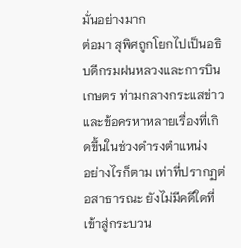มั่นอย่างมาก
ต่อมา สุพิศถูกโยกไปเป็นอธิบดีกรมฝนหลวงและการบินเกษตร ท่ามกลางกระแสข่าวและข้อครหาหลายเรื่องที่เกิดขึ้นในช่วงดำรงตำแหน่ง
อย่างไรก็ตาม เท่าที่ปรากฏต่อสาธารณะ ยังไม่มีคดีใดที่เข้าสู่กระบวน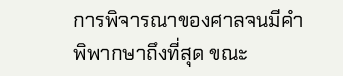การพิจารณาของศาลจนมีคำพิพากษาถึงที่สุด ขณะ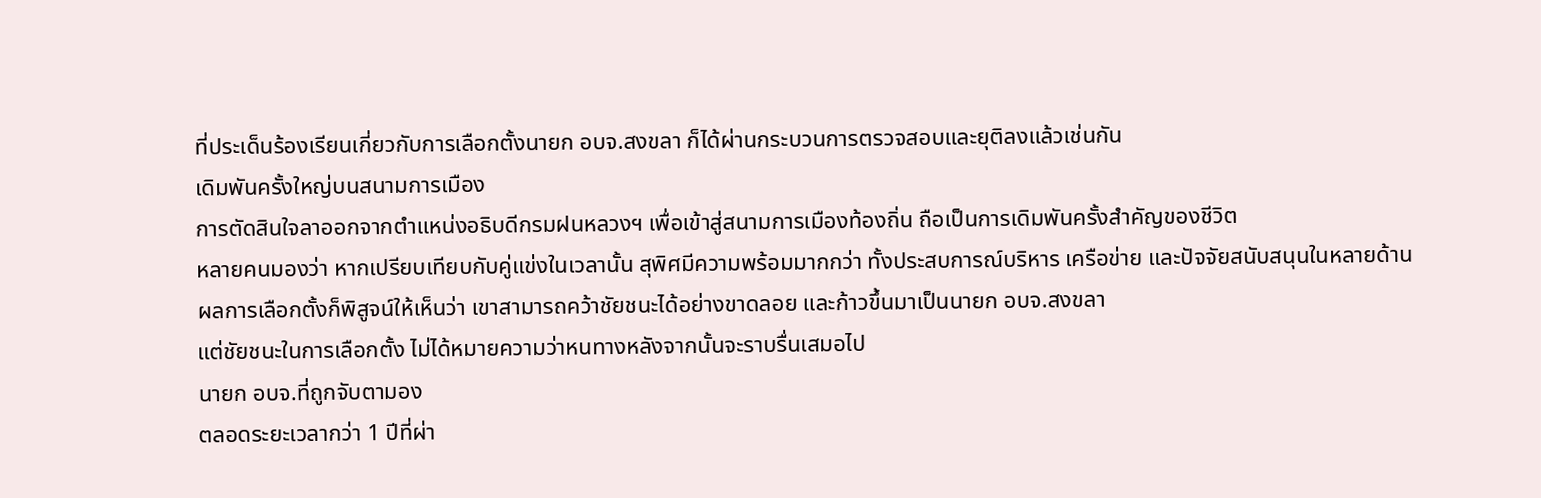ที่ประเด็นร้องเรียนเกี่ยวกับการเลือกตั้งนายก อบจ.สงขลา ก็ได้ผ่านกระบวนการตรวจสอบและยุติลงแล้วเช่นกัน
เดิมพันครั้งใหญ่บนสนามการเมือง
การตัดสินใจลาออกจากตำแหน่งอธิบดีกรมฝนหลวงฯ เพื่อเข้าสู่สนามการเมืองท้องถิ่น ถือเป็นการเดิมพันครั้งสำคัญของชีวิต
หลายคนมองว่า หากเปรียบเทียบกับคู่แข่งในเวลานั้น สุพิศมีความพร้อมมากกว่า ทั้งประสบการณ์บริหาร เครือข่าย และปัจจัยสนับสนุนในหลายด้าน
ผลการเลือกตั้งก็พิสูจน์ให้เห็นว่า เขาสามารถคว้าชัยชนะได้อย่างขาดลอย และก้าวขึ้นมาเป็นนายก อบจ.สงขลา
แต่ชัยชนะในการเลือกตั้ง ไม่ได้หมายความว่าหนทางหลังจากนั้นจะราบรื่นเสมอไป
นายก อบจ.ที่ถูกจับตามอง
ตลอดระยะเวลากว่า 1 ปีที่ผ่า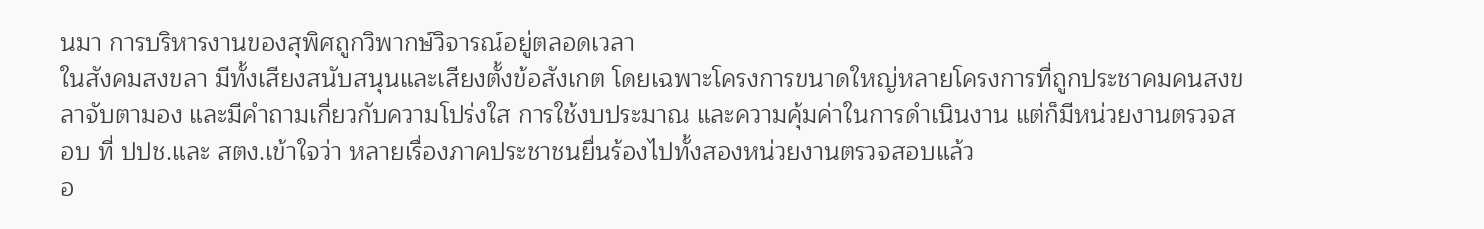นมา การบริหารงานของสุพิศถูกวิพากษ์วิจารณ์อยู่ตลอดเวลา
ในสังคมสงขลา มีทั้งเสียงสนับสนุนและเสียงตั้งข้อสังเกต โดยเฉพาะโครงการขนาดใหญ่หลายโครงการที่ถูกประชาคมคนสงขลาจับตามอง และมีคำถามเกี่ยวกับความโปร่งใส การใช้งบประมาณ และความคุ้มค่าในการดำเนินงาน แต่ก็มีหน่วยงานตรวจสอบ ที่ ปปช.และ สตง.เข้าใจว่า หลายเรื่องภาคประชาชนยื่นร้องไปทั้งสองหน่วยงานตรวจสอบแล้ว
อ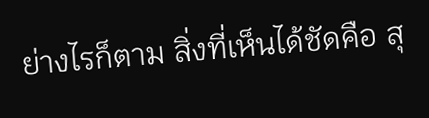ย่างไรก็ตาม สิ่งที่เห็นได้ชัดคือ สุ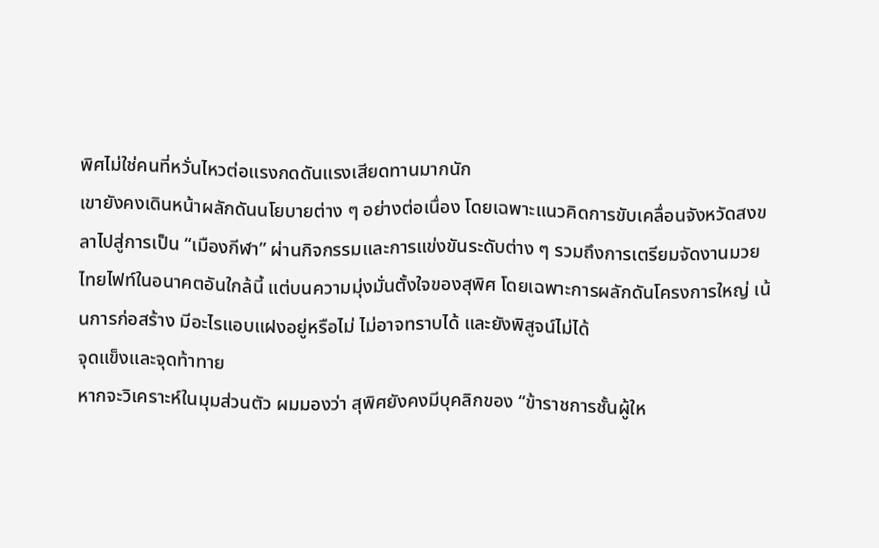พิศไม่ใช่คนที่หวั่นไหวต่อแรงกดดันแรงเสียดทานมากนัก
เขายังคงเดินหน้าผลักดันนโยบายต่าง ๆ อย่างต่อเนื่อง โดยเฉพาะแนวคิดการขับเคลื่อนจังหวัดสงขลาไปสู่การเป็น “เมืองกีฬา” ผ่านกิจกรรมและการแข่งขันระดับต่าง ๆ รวมถึงการเตรียมจัดงานมวยไทยไฟท์ในอนาคตอันใกล้นี้ แต่บนความมุ่งมั่นตั้งใจของสุพิศ โดยเฉพาะการผลักดันโครงการใหญ่ เน้นการก่อสร้าง มีอะไรแอบแฝงอยู่หรือไม่ ไม่อาจทราบได้ และยังพิสูจน์ไม่ได้
จุดแข็งและจุดท้าทาย
หากจะวิเคราะห์ในมุมส่วนตัว ผมมองว่า สุพิศยังคงมีบุคลิกของ “ข้าราชการชั้นผู้ให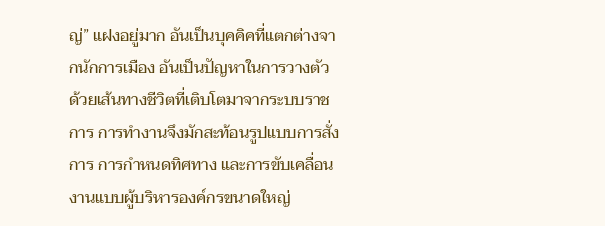ญ่” แฝงอยู่มาก อันเป็นบุคคิคที่แตกต่างจากนักการเมือง อันเป็นปัญหาในการวางตัว
ด้วยเส้นทางชีวิตที่เติบโตมาจากระบบราชการ การทำงานจึงมักสะท้อนรูปแบบการสั่งการ การกำหนดทิศทาง และการขับเคลื่อนงานแบบผู้บริหารองค์กรขนาดใหญ่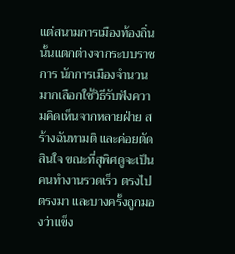แต่สนามการเมืองท้องถิ่นนั้นแตกต่างจากระบบราชการ นักการเมืองจำนวนมากเลือกใช้วิธีรับฟังความคิดเห็นจากหลายฝ่าย สร้างฉันทามติ และค่อยตัดสินใจ ขณะที่สุพิศดูจะเป็นคนทำงานรวดเร็ว ตรงไปตรงมา และบางครั้งถูกมองว่าแข็ง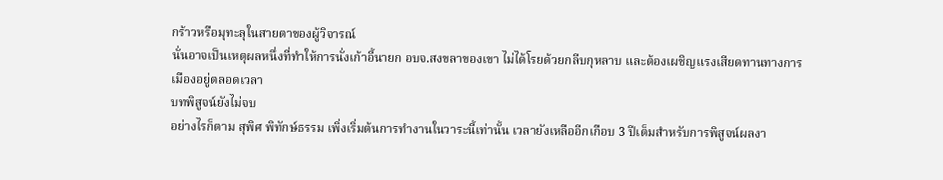กร้าวหรือมุทะลุในสายตาของผู้วิจารณ์
นั่นอาจเป็นเหตุผลหนึ่งที่ทำให้การนั่งเก้าอี้นายก อบจ.สงขลาของเขา ไม่ได้โรยด้วยกลีบกุหลาบ และต้องเผชิญแรงเสียดทานทางการเมืองอยู่ตลอดเวลา
บทพิสูจน์ยังไม่จบ
อย่างไรก็ตาม สุพิศ พิทักษ์ธรรม เพิ่งเริ่มต้นการทำงานในวาระนี้เท่านั้น เวลายังเหลืออีกเกือบ 3 ปีเต็มสำหรับการพิสูจน์ผลงา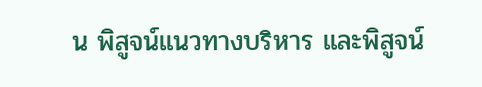น พิสูจน์แนวทางบริหาร และพิสูจน์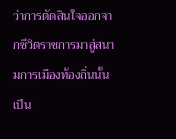ว่าการตัดสินใจออกจากชีวิตราชการมาสู่สนามการเมืองท้องถิ่นนั้น เป็น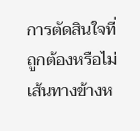การตัดสินใจที่ถูกต้องหรือไม่
เส้นทางข้างห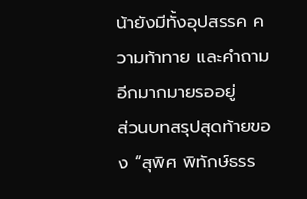น้ายังมีทั้งอุปสรรค ความท้าทาย และคำถามอีกมากมายรออยู่
ส่วนบทสรุปสุดท้ายของ “สุพิศ พิทักษ์ธรร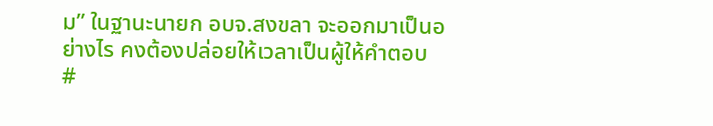ม” ในฐานะนายก อบจ.สงขลา จะออกมาเป็นอย่างไร คงต้องปล่อยให้เวลาเป็นผู้ให้คำตอบ
#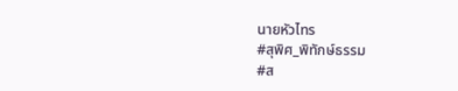นายหัวไทร
#สุพิศ_พิทักษ์ธรรม
#ส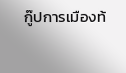กู๊ปการเมืองท้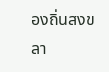องถิ่นสงขลา